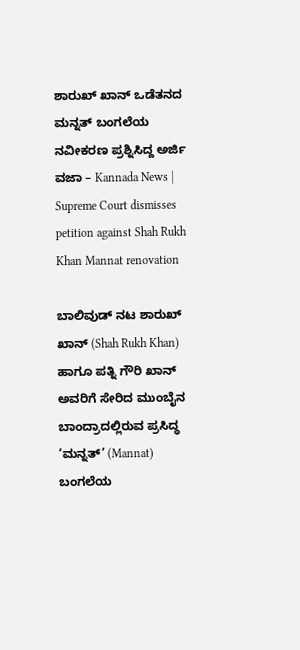ಶಾರುಖ್ ಖಾನ್‌ ಒಡೆತನದ ಮನ್ನತ್ ಬಂಗಲೆಯ ನವೀಕರಣ ಪ್ರಶ್ನಿಸಿದ್ದ ಅರ್ಜಿ ವಜಾ – Kannada News | Supreme Court dismisses petition against Shah Rukh Khan Mannat renovation

ಬಾಲಿವುಡ್ ನಟ ಶಾರುಖ್ ಖಾನ್ (Shah Rukh Khan) ಹಾಗೂ ಪತ್ನಿ ಗೌರಿ ಖಾನ್ ಅವರಿಗೆ ಸೇರಿದ ಮುಂಬೈನ ಬಾಂದ್ರಾದಲ್ಲಿರುವ ಪ್ರಸಿದ್ಧ ‘ಮನ್ನತ್’ (Mannat) ಬಂಗಲೆಯ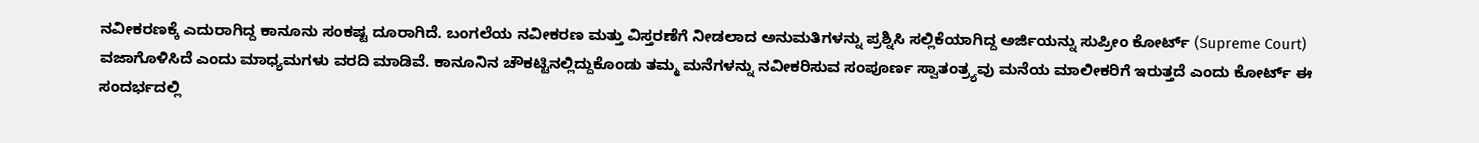ನವೀಕರಣಕ್ಕೆ ಎದುರಾಗಿದ್ದ ಕಾನೂನು ಸಂಕಷ್ಟ ದೂರಾಗಿದೆ. ಬಂಗಲೆಯ ನವೀಕರಣ ಮತ್ತು ವಿಸ್ತರಣೆಗೆ ನೀಡಲಾದ ಅನುಮತಿಗಳನ್ನು ಪ್ರಶ್ನಿಸಿ ಸಲ್ಲಿಕೆಯಾಗಿದ್ದ ಅರ್ಜಿಯನ್ನು ಸುಪ್ರೀಂ ಕೋರ್ಟ್ (Supreme Court) ವಜಾಗೊಳಿಸಿದೆ ಎಂದು ಮಾಧ್ಯಮಗಳು ವರದಿ ಮಾಡಿವೆ. ಕಾನೂನಿನ ಚೌಕಟ್ಟಿನಲ್ಲಿದ್ದುಕೊಂಡು ತಮ್ಮ ಮನೆಗಳನ್ನು ನವೀಕರಿಸುವ ಸಂಪೂರ್ಣ ಸ್ವಾತಂತ್ರ್ಯವು ಮನೆಯ ಮಾಲೀಕರಿಗೆ ಇರುತ್ತದೆ ಎಂದು ಕೋರ್ಟ್ ಈ ಸಂದರ್ಭದಲ್ಲಿ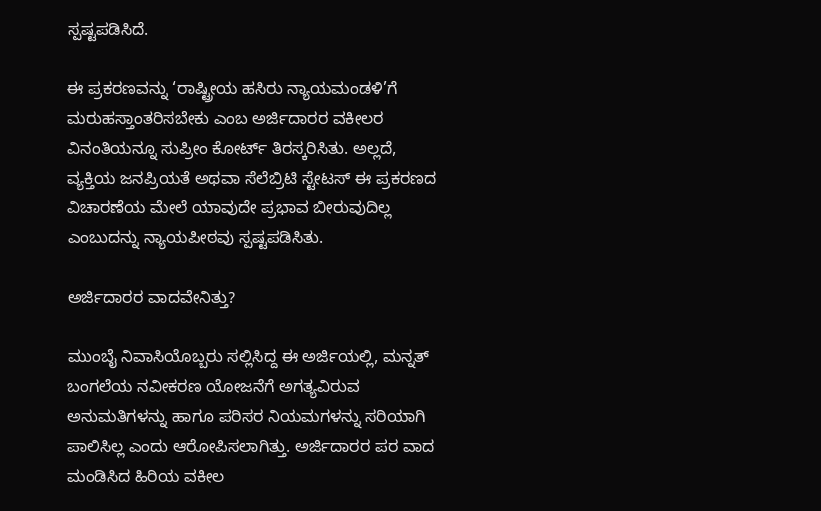ಸ್ಪಷ್ಟಪಡಿಸಿದೆ.

ಈ ಪ್ರಕರಣವನ್ನು ‘ರಾಷ್ಟ್ರೀಯ ಹಸಿರು ನ್ಯಾಯಮಂಡಳಿ’ಗೆ ಮರುಹಸ್ತಾಂತರಿಸಬೇಕು ಎಂಬ ಅರ್ಜಿದಾರರ ವಕೀಲರ ವಿನಂತಿಯನ್ನೂ ಸುಪ್ರೀಂ ಕೋರ್ಟ್ ತಿರಸ್ಕರಿಸಿತು. ಅಲ್ಲದೆ, ವ್ಯಕ್ತಿಯ ಜನಪ್ರಿಯತೆ ಅಥವಾ ಸೆಲೆಬ್ರಿಟಿ ಸ್ಟೇಟಸ್ ಈ ಪ್ರಕರಣದ ವಿಚಾರಣೆಯ ಮೇಲೆ ಯಾವುದೇ ಪ್ರಭಾವ ಬೀರುವುದಿಲ್ಲ ಎಂಬುದನ್ನು ನ್ಯಾಯಪೀಠವು ಸ್ಪಷ್ಟಪಡಿಸಿತು.

ಅರ್ಜಿದಾರರ ವಾದವೇನಿತ್ತು?

ಮುಂಬೈ ನಿವಾಸಿಯೊಬ್ಬರು ಸಲ್ಲಿಸಿದ್ದ ಈ ಅರ್ಜಿಯಲ್ಲಿ, ಮನ್ನತ್ ಬಂಗಲೆಯ ನವೀಕರಣ ಯೋಜನೆಗೆ ಅಗತ್ಯವಿರುವ ಅನುಮತಿಗಳನ್ನು ಹಾಗೂ ಪರಿಸರ ನಿಯಮಗಳನ್ನು ಸರಿಯಾಗಿ ಪಾಲಿಸಿಲ್ಲ ಎಂದು ಆರೋಪಿಸಲಾಗಿತ್ತು. ಅರ್ಜಿದಾರರ ಪರ ವಾದ ಮಂಡಿಸಿದ ಹಿರಿಯ ವಕೀಲ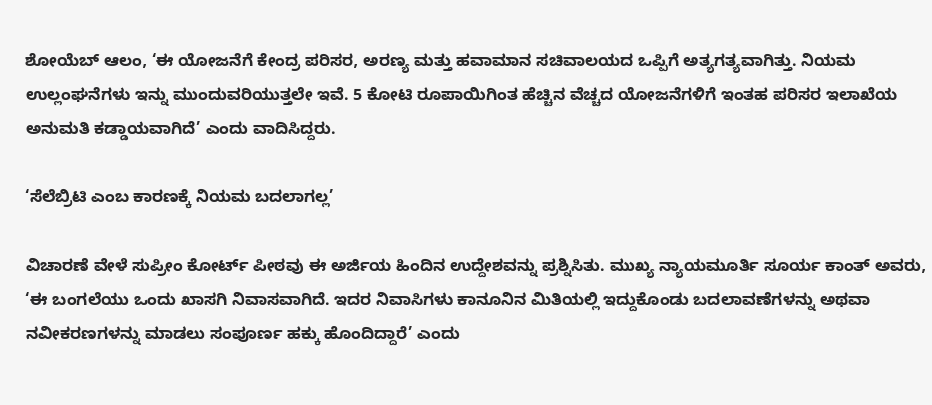ಶೋಯೆಬ್ ಆಲಂ, ‘ಈ ಯೋಜನೆಗೆ ಕೇಂದ್ರ ಪರಿಸರ, ಅರಣ್ಯ ಮತ್ತು ಹವಾಮಾನ ಸಚಿವಾಲಯದ ಒಪ್ಪಿಗೆ ಅತ್ಯಗತ್ಯವಾಗಿತ್ತು. ನಿಯಮ ಉಲ್ಲಂಘನೆಗಳು ಇನ್ನು ಮುಂದುವರಿಯುತ್ತಲೇ ಇವೆ. 5 ಕೋಟಿ ರೂಪಾಯಿಗಿಂತ ಹೆಚ್ಚಿನ ವೆಚ್ಚದ ಯೋಜನೆಗಳಿಗೆ ಇಂತಹ ಪರಿಸರ ಇಲಾಖೆಯ ಅನುಮತಿ ಕಡ್ಡಾಯವಾಗಿದೆ’ ಎಂದು ವಾದಿಸಿದ್ದರು.

‘ಸೆಲೆಬ್ರಿಟಿ ಎಂಬ ಕಾರಣಕ್ಕೆ ನಿಯಮ ಬದಲಾಗಲ್ಲ’

ವಿಚಾರಣೆ ವೇಳೆ ಸುಪ್ರೀಂ ಕೋರ್ಟ್ ಪೀಠವು ಈ ಅರ್ಜಿಯ ಹಿಂದಿನ ಉದ್ದೇಶವನ್ನು ಪ್ರಶ್ನಿಸಿತು. ಮುಖ್ಯ ನ್ಯಾಯಮೂರ್ತಿ ಸೂರ್ಯ ಕಾಂತ್ ಅವರು, ‘ಈ ಬಂಗಲೆಯು ಒಂದು ಖಾಸಗಿ ನಿವಾಸವಾಗಿದೆ. ಇದರ ನಿವಾಸಿಗಳು ಕಾನೂನಿನ ಮಿತಿಯಲ್ಲಿ ಇದ್ದುಕೊಂಡು ಬದಲಾವಣೆಗಳನ್ನು ಅಥವಾ ನವೀಕರಣಗಳನ್ನು ಮಾಡಲು ಸಂಪೂರ್ಣ ಹಕ್ಕು ಹೊಂದಿದ್ದಾರೆ’ ಎಂದು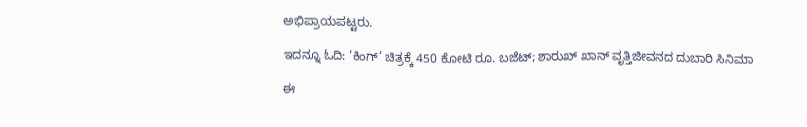ಅಭಿಪ್ರಾಯಪಟ್ಟರು.

ಇದನ್ನೂ ಓದಿ: ‘ಕಿಂಗ್’ ಚಿತ್ರಕ್ಕೆ 450 ಕೋಟಿ ರೂ. ಬಜೆಟ್; ಶಾರುಖ್ ಖಾನ್ ವೃತ್ತಿಜೀವನದ ದುಬಾರಿ ಸಿನಿಮಾ

ಈ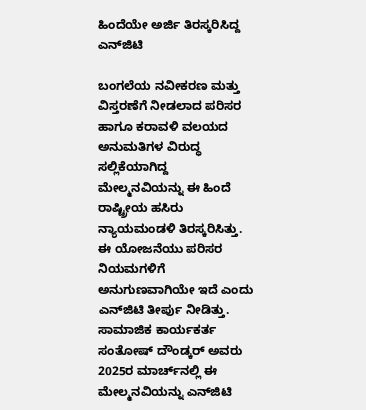ಹಿಂದೆಯೇ ಅರ್ಜಿ ತಿರಸ್ಕರಿಸಿದ್ದ ಎನ್‌ಜಿಟಿ

ಬಂಗಲೆಯ ನವೀಕರಣ ಮತ್ತು ವಿಸ್ತರಣೆಗೆ ನೀಡಲಾದ ಪರಿಸರ ಹಾಗೂ ಕರಾವಳಿ ವಲಯದ ಅನುಮತಿಗಳ ವಿರುದ್ಧ ಸಲ್ಲಿಕೆಯಾಗಿದ್ದ ಮೇಲ್ಮನವಿಯನ್ನು ಈ ಹಿಂದೆ ರಾಷ್ಟ್ರೀಯ ಹಸಿರು ನ್ಯಾಯಮಂಡಳಿ ತಿರಸ್ಕರಿಸಿತ್ತು. ಈ ಯೋಜನೆಯು ಪರಿಸರ ನಿಯಮಗಳಿಗೆ ಅನುಗುಣವಾಗಿಯೇ ಇದೆ ಎಂದು ಎನ್‌ಜಿಟಿ ತೀರ್ಪು ನೀಡಿತ್ತು. ಸಾಮಾಜಿಕ ಕಾರ್ಯಕರ್ತ ಸಂತೋಷ್ ದೌಂಡ್ಕರ್ ಅವರು 2025ರ ಮಾರ್ಚ್‌ನಲ್ಲಿ ಈ ಮೇಲ್ಮನವಿಯನ್ನು ಎನ್‌ಜಿಟಿ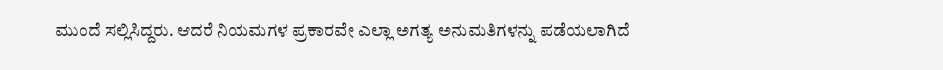ಮುಂದೆ ಸಲ್ಲಿಸಿದ್ದರು. ಆದರೆ ನಿಯಮಗಳ ಪ್ರಕಾರವೇ ಎಲ್ಲಾ ಅಗತ್ಯ ಅನುಮತಿಗಳನ್ನು ಪಡೆಯಲಾಗಿದೆ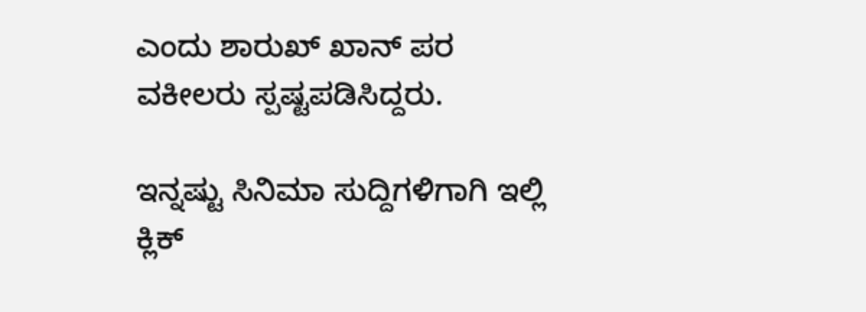ಎಂದು ಶಾರುಖ್ ಖಾನ್ ಪರ ವಕೀಲರು ಸ್ಪಷ್ಟಪಡಿಸಿದ್ದರು.

ಇನ್ನಷ್ಟು ಸಿನಿಮಾ ಸುದ್ದಿಗಳಿಗಾಗಿ ಇಲ್ಲಿ ಕ್ಲಿಕ್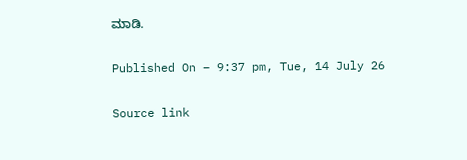ಮಾಡಿ.

Published On – 9:37 pm, Tue, 14 July 26

Source link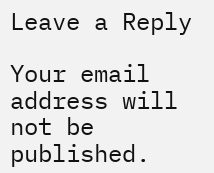Leave a Reply

Your email address will not be published.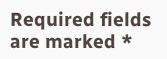Required fields are marked *